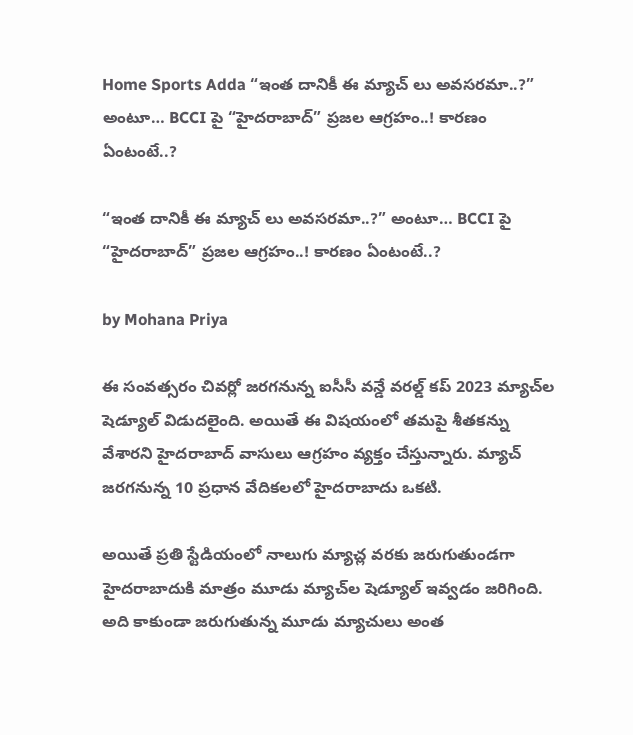Home Sports Adda “ఇంత దానికీ ఈ మ్యాచ్ లు అవసరమా..?” అంటూ… BCCI పై “హైదరాబాద్” ప్రజల ఆగ్రహం..! కారణం ఏంటంటే..?

“ఇంత దానికీ ఈ మ్యాచ్ లు అవసరమా..?” అంటూ… BCCI పై “హైదరాబాద్” ప్రజల ఆగ్రహం..! కారణం ఏంటంటే..?

by Mohana Priya

ఈ సంవత్సరం చివర్లో జరగనున్న ఐసీసీ వన్డే వరల్డ్ కప్ 2023 మ్యాచ్‌ల షెడ్యూల్ విడుదలైంది. అయితే ఈ విషయంలో తమపై శీతకన్ను వేశారని హైదరాబాద్ వాసులు ఆగ్రహం వ్యక్తం చేస్తున్నారు. మ్యాచ్ జరగనున్న 10 ప్రధాన వేదికలలో హైదరాబాదు ఒకటి.

అయితే ప్రతి స్టేడియంలో నాలుగు మ్యాచ్ల వరకు జరుగుతుండగా హైదరాబాదుకి మాత్రం మూడు మ్యాచ్‌ల షెడ్యూల్ ఇవ్వడం జరిగింది. అది కాకుండా జరుగుతున్న మూడు మ్యాచులు అంత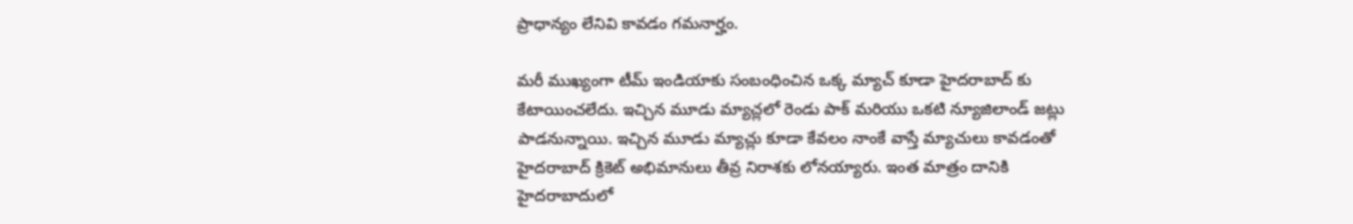ప్రాధాన్యం లేనివి కావడం గమనార్హం.

మరీ ముఖ్యంగా టీమ్ ఇండియాకు సంబంధించిన ఒక్క మ్యాచ్ కూడా హైదరాబాద్ కు కేటాయించలేదు. ఇచ్చిన మూడు మ్యాచ్లలో రెండు పాక్ మరియు ఒకటి న్యూజిలాండ్ జట్లు పాడనున్నాయి. ఇచ్చిన మూడు మ్యాచ్లు కూడా కేవలం నాంకే వాస్తే మ్యాచులు కావడంతో హైదరాబాద్ క్రికెట్ అభిమానులు తీవ్ర నిరాశకు లోనయ్యారు. ఇంత మాత్రం దానికి హైదరాబాదులో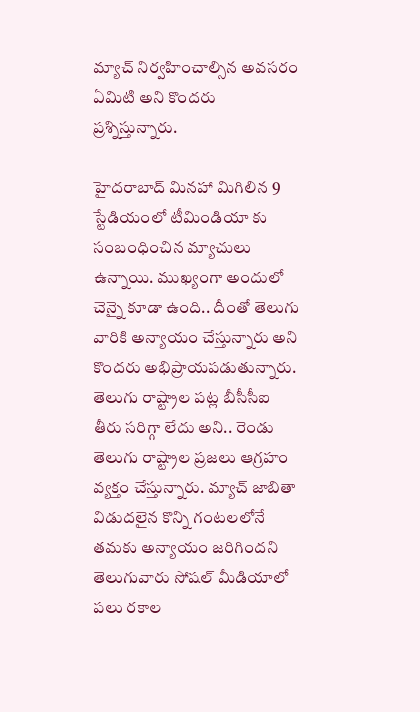మ్యాచ్ నిర్వహించాల్సిన అవసరం ఏమిటి అని కొందరు ప్రశ్నిస్తున్నారు.

హైదరాబాద్ మినహా మిగిలిన 9 స్టేడియంలో టీమిండియా కు సంబంధించిన మ్యాచులు ఉన్నాయి. ముఖ్యంగా అందులో చెన్నై కూడా ఉంది.. దీంతో తెలుగు వారికి అన్యాయం చేస్తున్నారు అని కొందరు అభిప్రాయపడుతున్నారు. తెలుగు రాష్ట్రాల పట్ల బీసీసీఐ తీరు సరిగ్గా లేదు అని.. రెండు తెలుగు రాష్ట్రాల ప్రజలు ఆగ్రహం వ్యక్తం చేస్తున్నారు. మ్యాచ్ జాబితా విడుదలైన కొన్ని గంటలలోనే తమకు అన్యాయం జరిగిందని తెలుగువారు సోషల్ మీడియాలో పలు రకాల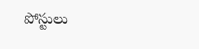పోస్టులు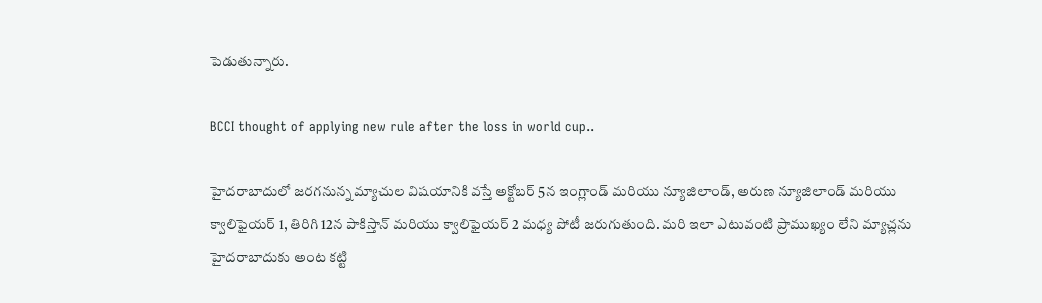పెడుతున్నారు.

BCCI thought of applying new rule after the loss in world cup..

హైదరాబాదులో జరగనున్న మ్యాచుల విషయానికి వస్తే అక్టోబర్ 5న ఇంగ్లాండ్ మరియు న్యూజిలాండ్, అరుణ న్యూజిలాండ్ మరియు క్వాలిఫైయర్ 1, తిరిగి 12న పాకిస్తాన్ మరియు క్వాలిఫైయర్ 2 మధ్య పోటీ జరుగుతుంది. మరి ఇలా ఎటువంటి ప్రాముఖ్యం లేని మ్యాచ్లను హైదరాబాదుకు అంట కట్టి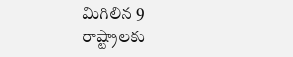మిగిలిన 9 రాష్ట్రాలకు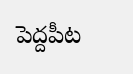పెద్దపీట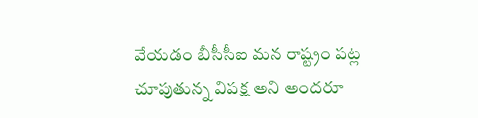వేయడం బీసీసీఐ మన రాష్ట్రం పట్ల చూపుతున్న విపక్ష అని అందరూ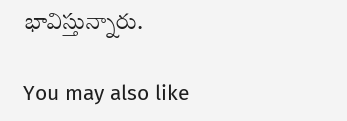భావిస్తున్నారు.

You may also like